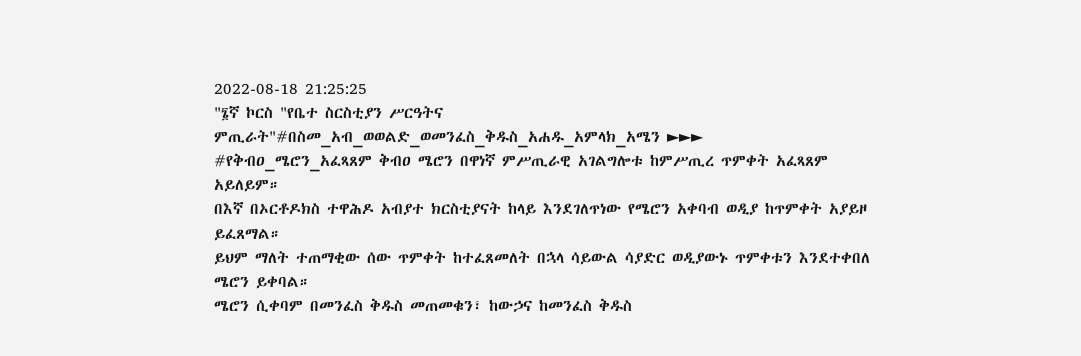2022-08-18 21:25:25
"፮ኛ ኮርስ "የቤተ ስርስቲያን ሥርዓትና ምጢራት"#በስመ_አብ_ወወልድ_ወመንፈስ_ቅዱስ_አሐዱ_አምላክ_አሜን ►►►
#የቅብዐ_ሜሮን_አፈጻጸም ቅብዐ ሜሮን በዋነኛ ምሥጢራዊ አገልግሎቱ ከምሥጢረ ጥምቀት አፈጻጸም አይለይም።
በእኛ በኦርቶዶክስ ተዋሕዶ አብያተ ክርስቲያናት ከላይ እንደገለጥነው የሜሮን አቀባብ ወዲያ ከጥምቀት አያይዞ ይፈጸማል።
ይህም ማለት ተጠማቂው ሰው ጥምቀት ከተፈጸመለት በኋላ ሳይውል ሳያድር ወዲያውኑ ጥምቀቱን እንደተቀበለ ሜሮን ይቀባል።
ሜሮን ሲቀባም በመንፈስ ቅዱስ መጠመቁን፣ ከውኃና ከመንፈስ ቅዱስ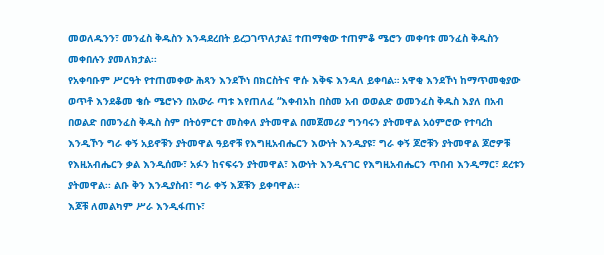መወለዱንን፣ መንፈስ ቅዱስን እንዳደረበት ይረጋገጥለታል፤ ተጠማቂው ተጠምቆ ሜሮን መቀባቱ መንፈስ ቅዱስን መቀበሉን ያመለክታል፡፡
የአቀባቡም ሥርዓት የተጠመቀው ሕጻን እንደኾነ በክርስትና ዋሱ እቅፍ እንዳለ ይቀባል። አዋቂ እንደኾነ ከማጥመቂያው ወጥቶ እንደቆመ ቄሱ ሜሮኑን በአውራ ጣቱ እየጠለፈ “እቀብአከ በስመ አብ ወወልድ ወመንፈስ ቅዱስ እያለ በአብ በወልድ በመንፈስ ቅዱስ ስም በትዕምርተ መስቀለ ያትመዋል በመጀመሪያ ግንባሩን ያትመዋል አዕምሮው የተባረከ እንዲኾን ግራ ቀኝ አይኖቹን ያትመዋል ዓይኖቹ የእግዚአብሔርን እውነት እንዲያዩ፣ ግራ ቀኝ ጆሮቹን ያትመዋል ጆሮዎቹ የእዚአብሔርን ቃል እንዲሰሙ፣ አፉን ከናፍሩን ያትመዋል፣ እውነት እንዲናገር የእግዚአብሔርን ጥበብ እንዲማር፣ ደረቱን ያትመዋል፡፡ ልቡ ቅን እንዲያስብ፣ ግራ ቀኝ እጆቹን ይቀባዋል፡፡
እጆቹ ለመልካም ሥራ እንዲፋጠኑ፣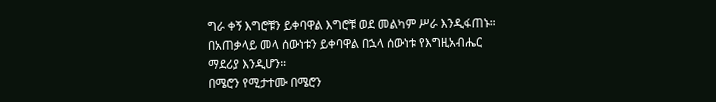ግራ ቀኝ እግሮቹን ይቀባዋል እግሮቹ ወደ መልካም ሥራ እንዲፋጠኑ።
በአጠቃላይ መላ ሰውነቱን ይቀባዋል በኋላ ሰውነቱ የእግዚአብሔር ማደሪያ እንዲሆን።
በሜሮን የሚታተሙ በሜሮን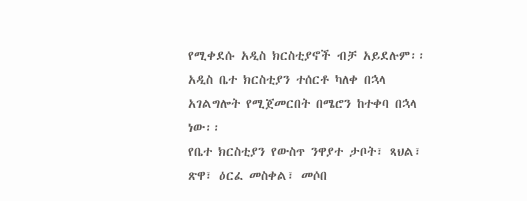የሚቀደሱ አዲስ ክርስቲያኖች ብቻ አይደሉም፡፡ አዲስ ቤተ ክርስቲያን ተሰርቶ ካለቀ በኋላ አገልግሎት የሚጀመርበት በሜሮን ከተቀባ በኋላ ነው፡፡
የቤተ ክርስቲያን የውስጥ ንዋያተ ታቦት፣ ጻህል፣ ጽዋ፣ ዕርፈ መስቀል፣ መሶበ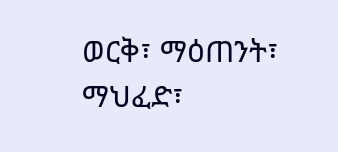ወርቅ፣ ማዕጠንት፣ ማህፈድ፣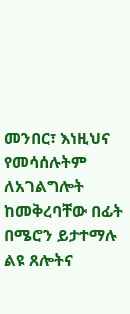መንበር፣ እነዚህና የመሳሰሉትም ለአገልግሎት ከመቅረባቸው በፊት በሜሮን ይታተማሉ ልዩ ጸሎትና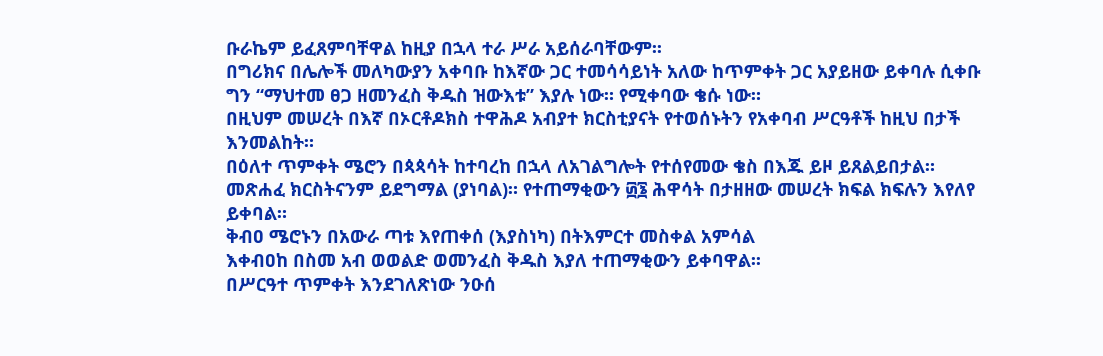ቡራኬም ይፈጸምባቸዋል ከዚያ በኋላ ተራ ሥራ አይሰራባቸውም፡፡
በግሪክና በሌሎች መለካውያን አቀባቡ ከእኛው ጋር ተመሳሳይነት አለው ከጥምቀት ጋር አያይዘው ይቀባሉ ሲቀቡ ግን “ማህተመ ፀጋ ዘመንፈስ ቅዱስ ዝውእቱ” እያሉ ነው። የሚቀባው ቄሱ ነው።
በዚህም መሠረት በእኛ በኦርቶዶክስ ተዋሕዶ አብያተ ክርስቲያናት የተወሰኑትን የአቀባብ ሥርዓቶች ከዚህ በታች እንመልከት።
በዕለተ ጥምቀት ሜሮን በጳጳሳት ከተባረከ በኋላ ለአገልግሎት የተሰየመው ቄስ በእጁ ይዞ ይጸልይበታል።
መጽሐፈ ክርስትናንም ይደግማል (ያነባል)። የተጠማቂውን ፴፮ ሕዋሳት በታዘዘው መሠረት ክፍል ክፍሉን እየለየ ይቀባል።
ቅብዐ ሜሮኑን በአውራ ጣቱ እየጠቀሰ (እያስነካ) በትእምርተ መስቀል አምሳል
እቀብዐከ በስመ አብ ወወልድ ወመንፈስ ቅዱስ እያለ ተጠማቂውን ይቀባዋል፡፡
በሥርዓተ ጥምቀት እንደገለጽነው ንዑሰ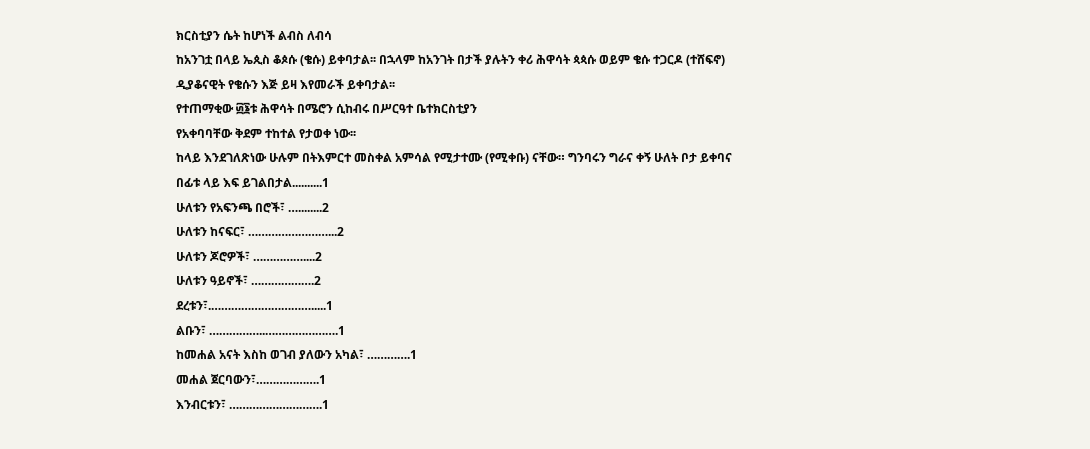ክርስቲያን ሴት ከሆነች ልብስ ለብሳ
ከአንገቷ በላይ ኤጲስ ቆጶሱ (ቄሱ) ይቀባታል፡፡ በኋላም ከአንገት በታች ያሉትን ቀሪ ሕዋሳት ጳጳሱ ወይም ቄሱ ተጋርዶ (ተሸፍኖ) ዲያቆናዊት የቄሱን እጅ ይዛ እየመራች ይቀባታል፡፡
የተጠማቂው ፴፮ቱ ሕዋሳት በሜሮን ሲከብሩ በሥርዓተ ቤተክርስቲያን
የአቀባባቸው ቅደም ተከተል የታወቀ ነው፡፡
ከላይ እንደገለጽነው ሁሉም በትእምርተ መስቀል አምሳል የሚታተሙ (የሚቀቡ) ናቸው። ግንባሩን ግራና ቀኝ ሁለት ቦታ ይቀባና በፊቱ ላይ እፍ ይገልበታል..........1
ሁለቱን የአፍንጫ በሮች፣ …........2
ሁለቱን ከናፍር፣ ……………………...2
ሁለቱን ጆሮዎች፣ ……………....2
ሁለቱን ዓይኖች፣ ……………….2
ደረቱን፣.………………………….....1
ልቡን፣ ……………..………………….1
ከመሐል አናት እስከ ወገብ ያለውን አካል፣ ………….1
መሐል ጀርባውን፣……………….1
እንብርቱን፣ ……………………….1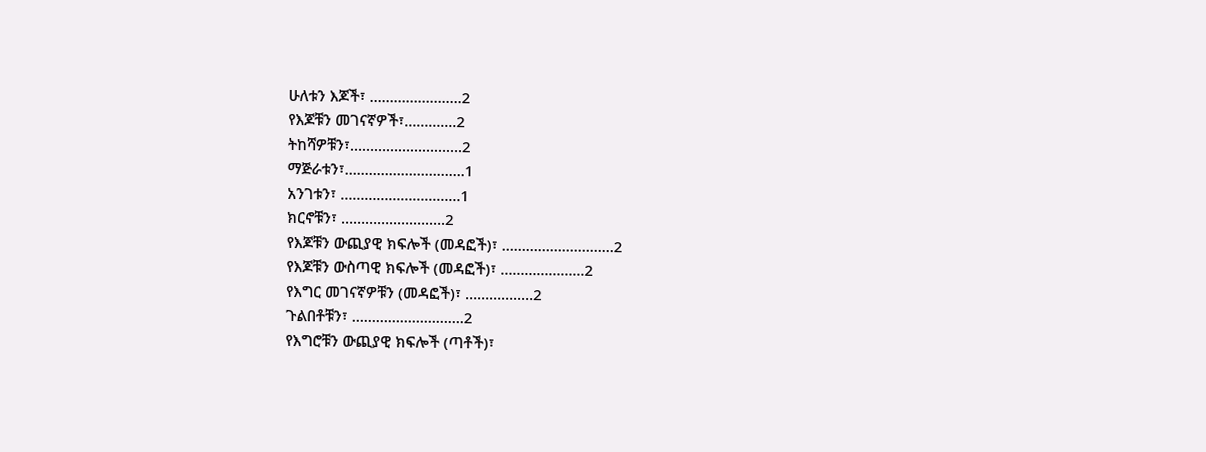ሁለቱን እጆች፣ ……………….….2
የእጆቹን መገናኛዎች፣………....2
ትከሻዎቹን፣……………………….2
ማጅራቱን፣…..…………………….1
አንገቱን፣ …………………...……1
ክርኖቹን፣ …………..….….….2
የእጆቹን ውጪያዊ ክፍሎች (መዳፎች)፣ ……………....………2
የእጆቹን ውስጣዊ ክፍሎች (መዳፎች)፣ ………………...2
የእግር መገናኛዎቹን (መዳፎች)፣ …………..…2
ጉልበቶቹን፣ …………...………….2
የእግሮቹን ውጪያዊ ክፍሎች (ጣቶች)፣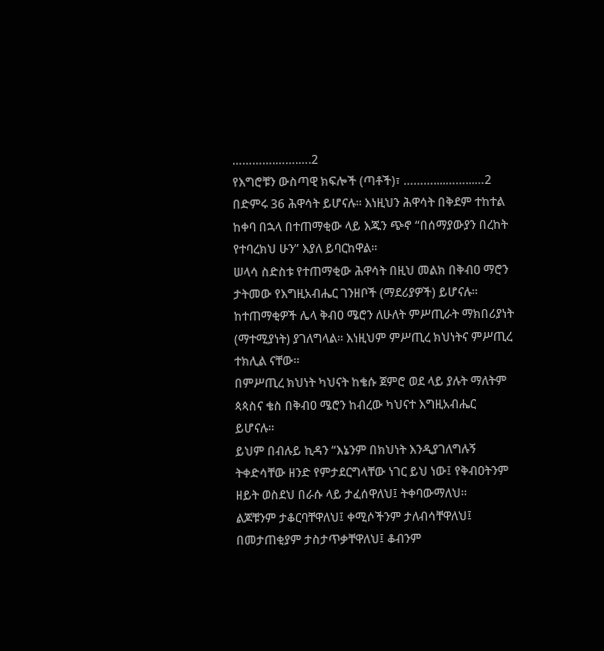………….…….….2
የእግሮቹን ውስጣዊ ክፍሎች (ጣቶች)፣ ………....……...…2
በድምሩ 36 ሕዋሳት ይሆናሉ፡፡ እነዚህን ሕዋሳት በቅደም ተከተል ከቀባ በኋላ በተጠማቂው ላይ እጁን ጭኖ “በሰማያውያን በረከት የተባረክህ ሁን” እያለ ይባርከዋል፡፡
ሠላሳ ስድስቱ የተጠማቂው ሕዋሳት በዚህ መልክ በቅብዐ ማሮን ታትመው የእግዚአብሔር ገንዘቦች (ማደሪያዎች) ይሆናሉ፡፡ ከተጠማቂዎች ሌላ ቅብዐ ሜሮን ለሁለት ምሥጢራት ማክበሪያነት (ማተሚያነት) ያገለግላል። እነዚህም ምሥጢረ ክህነትና ምሥጢረ ተክሊል ናቸው።
በምሥጢረ ክህነት ካህናት ከቄሱ ጀምሮ ወደ ላይ ያሉት ማለትም ጳጳስና ቄስ በቅብዐ ሜሮን ከብረው ካህናተ እግዚአብሔር ይሆናሉ።
ይህም በብሉይ ኪዳን “እኔንም በክህነት እንዲያገለግሉኝ ትቀድሳቸው ዘንድ የምታደርግላቸው ነገር ይህ ነው፤ የቅብዐትንም ዘይት ወስደህ በራሱ ላይ ታፈሰዋለህ፤ ትቀባውማለህ፡፡
ልጆቹንም ታቆርባቸዋለህ፤ ቀሚሶችንም ታለብሳቸዋለህ፤ በመታጠቂያም ታስታጥቃቸዋለህ፤ ቆብንም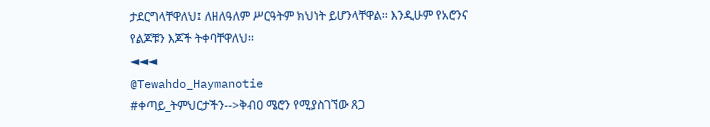ታደርግላቸዋለህ፤ ለዘለዓለም ሥርዓትም ክህነት ይሆንላቸዋል፡፡ እንዲሁም የአሮንና የልጆቹን እጆች ትቀባቸዋለህ፡፡
◄◄◄
@Tewahdo_Haymanotie
#ቀጣይ_ትምህርታችን-->ቅብዐ ሜሮን የሚያስገኘው ጸጋ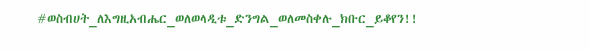#ወስብሀት_ለእግዚአብሔር_ወለወላዲቱ_ድንግል_ወለመስቀሉ_ክቡር_ይቆየን!!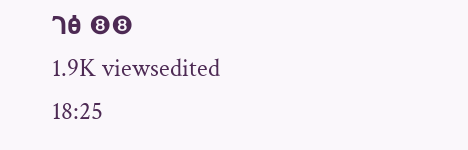ገፅ ❽❽
1.9K viewsedited 18:25